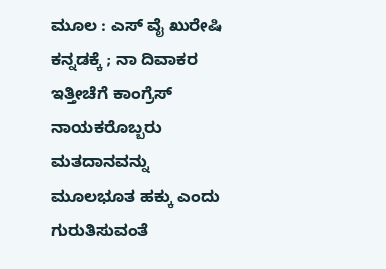ಮೂಲ : ಎಸ್ ವೈ ಖುರೇಷಿ
ಕನ್ನಡಕ್ಕೆ ; ನಾ ದಿವಾಕರ
ಇತ್ತೀಚೆಗೆ ಕಾಂಗ್ರೆಸ್ ನಾಯಕರೊಬ್ಬರು ಮತದಾನವನ್ನು ಮೂಲಭೂತ ಹಕ್ಕು ಎಂದು ಗುರುತಿಸುವಂತೆ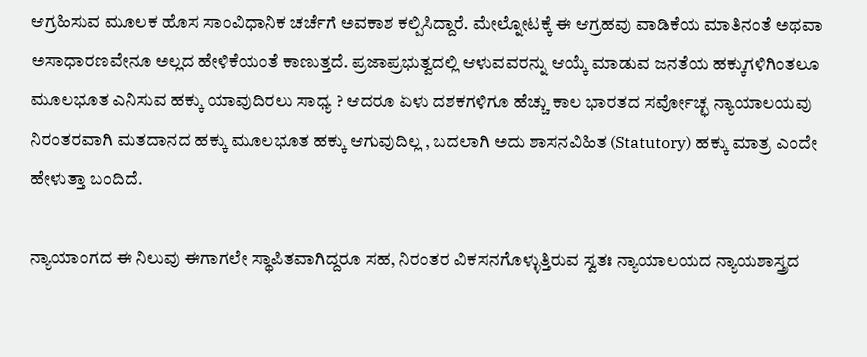ಆಗ್ರಹಿಸುವ ಮೂಲಕ ಹೊಸ ಸಾಂವಿಧಾನಿಕ ಚರ್ಚೆಗೆ ಅವಕಾಶ ಕಲ್ಪಿಸಿದ್ದಾರೆ. ಮೇಲ್ನೋಟಕ್ಕೆ ಈ ಆಗ್ರಹವು ವಾಡಿಕೆಯ ಮಾತಿನಂತೆ ಅಥವಾ ಅಸಾಧಾರಣವೇನೂ ಅಲ್ಲದ ಹೇಳಿಕೆಯಂತೆ ಕಾಣುತ್ತದೆ. ಪ್ರಜಾಪ್ರಭುತ್ವದಲ್ಲಿ ಆಳುವವರನ್ನು ಆಯ್ಕೆ ಮಾಡುವ ಜನತೆಯ ಹಕ್ಕುಗಳಿಗಿಂತಲೂ ಮೂಲಭೂತ ಎನಿಸುವ ಹಕ್ಕು ಯಾವುದಿರಲು ಸಾಧ್ಯ ? ಆದರೂ ಏಳು ದಶಕಗಳಿಗೂ ಹೆಚ್ಚು ಕಾಲ ಭಾರತದ ಸರ್ವೋಚ್ಛ ನ್ಯಾಯಾಲಯವು ನಿರಂತರವಾಗಿ ಮತದಾನದ ಹಕ್ಕು ಮೂಲಭೂತ ಹಕ್ಕು ಆಗುವುದಿಲ್ಲ , ಬದಲಾಗಿ ಅದು ಶಾಸನವಿಹಿತ (Statutory) ಹಕ್ಕು ಮಾತ್ರ ಎಂದೇ ಹೇಳುತ್ತಾ ಬಂದಿದೆ.

ನ್ಯಾಯಾಂಗದ ಈ ನಿಲುವು ಈಗಾಗಲೇ ಸ್ಥಾಪಿತವಾಗಿದ್ದರೂ ಸಹ, ನಿರಂತರ ವಿಕಸನಗೊಳ್ಳುತ್ತಿರುವ ಸ್ವತಃ ನ್ಯಾಯಾಲಯದ ನ್ಯಾಯಶಾಸ್ತ್ರದ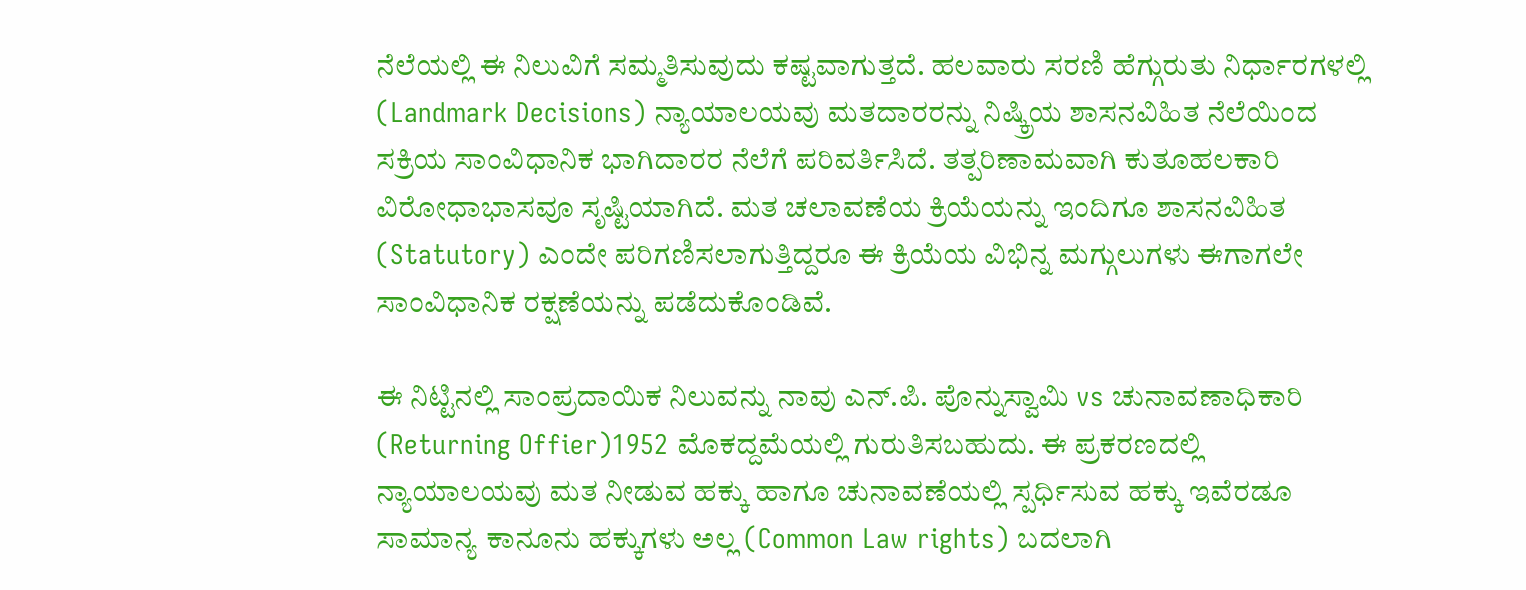ನೆಲೆಯಲ್ಲಿ ಈ ನಿಲುವಿಗೆ ಸಮ್ಮತಿಸುವುದು ಕಷ್ಟವಾಗುತ್ತದೆ. ಹಲವಾರು ಸರಣಿ ಹೆಗ್ಗುರುತು ನಿರ್ಧಾರಗಳಲ್ಲಿ (Landmark Decisions) ನ್ಯಾಯಾಲಯವು ಮತದಾರರನ್ನು ನಿಷ್ಕ್ರಿಯ ಶಾಸನವಿಹಿತ ನೆಲೆಯಿಂದ ಸಕ್ರಿಯ ಸಾಂವಿಧಾನಿಕ ಭಾಗಿದಾರರ ನೆಲೆಗೆ ಪರಿವರ್ತಿಸಿದೆ. ತತ್ಪರಿಣಾಮವಾಗಿ ಕುತೂಹಲಕಾರಿ ವಿರೋಧಾಭಾಸವೂ ಸೃಷ್ಟಿಯಾಗಿದೆ. ಮತ ಚಲಾವಣೆಯ ಕ್ರಿಯೆಯನ್ನು ಇಂದಿಗೂ ಶಾಸನವಿಹಿತ (Statutory) ಎಂದೇ ಪರಿಗಣಿಸಲಾಗುತ್ತಿದ್ದರೂ ಈ ಕ್ರಿಯೆಯ ವಿಭಿನ್ನ ಮಗ್ಗುಲುಗಳು ಈಗಾಗಲೇ ಸಾಂವಿಧಾನಿಕ ರಕ್ಷಣೆಯನ್ನು ಪಡೆದುಕೊಂಡಿವೆ.

ಈ ನಿಟ್ಟಿನಲ್ಲಿ ಸಾಂಪ್ರದಾಯಿಕ ನಿಲುವನ್ನು ನಾವು ಎನ್.ಪಿ. ಪೊನ್ನುಸ್ವಾಮಿ vs ಚುನಾವಣಾಧಿಕಾರಿ (Returning Offier)1952 ಮೊಕದ್ದಮೆಯಲ್ಲಿ ಗುರುತಿಸಬಹುದು. ಈ ಪ್ರಕರಣದಲ್ಲಿ ನ್ಯಾಯಾಲಯವು ಮತ ನೀಡುವ ಹಕ್ಕು ಹಾಗೂ ಚುನಾವಣೆಯಲ್ಲಿ ಸ್ಪರ್ಧಿಸುವ ಹಕ್ಕು ಇವೆರಡೂ ಸಾಮಾನ್ಯ ಕಾನೂನು ಹಕ್ಕುಗಳು ಅಲ್ಲ (Common Law rights) ಬದಲಾಗಿ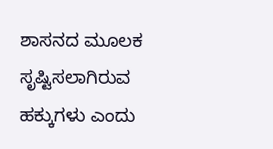ಶಾಸನದ ಮೂಲಕ ಸೃಷ್ಟಿಸಲಾಗಿರುವ ಹಕ್ಕುಗಳು ಎಂದು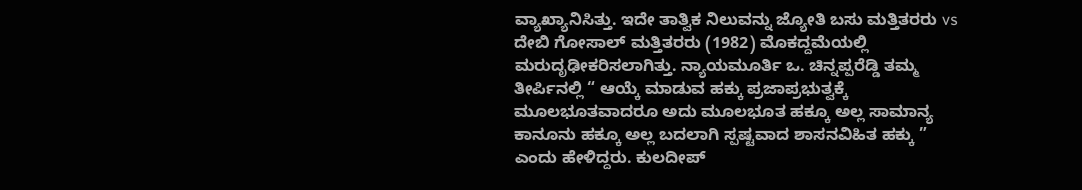ವ್ಯಾಖ್ಯಾನಿಸಿತ್ತು. ಇದೇ ತಾತ್ವಿಕ ನಿಲುವನ್ನು ಜ್ಯೋತಿ ಬಸು ಮತ್ತಿತರರು vs ದೇಬಿ ಗೋಸಾಲ್ ಮತ್ತಿತರರು (1982) ಮೊಕದ್ದಮೆಯಲ್ಲಿ ಮರುದೃಢೀಕರಿಸಲಾಗಿತ್ತು. ನ್ಯಾಯಮೂರ್ತಿ ಒ. ಚಿನ್ನಪ್ಪರೆಡ್ಡಿ ತಮ್ಮ ತೀರ್ಪಿನಲ್ಲಿ “ ಆಯ್ಕೆ ಮಾಡುವ ಹಕ್ಕು ಪ್ರಜಾಪ್ರಭುತ್ವಕ್ಕೆ ಮೂಲಭೂತವಾದರೂ ಅದು ಮೂಲಭೂತ ಹಕ್ಕೂ ಅಲ್ಲ ಸಾಮಾನ್ಯ ಕಾನೂನು ಹಕ್ಕೂ ಅಲ್ಲ ಬದಲಾಗಿ ಸ್ಪಷ್ಟವಾದ ಶಾಸನವಿಹಿತ ಹಕ್ಕು ” ಎಂದು ಹೇಳಿದ್ದರು. ಕುಲದೀಪ್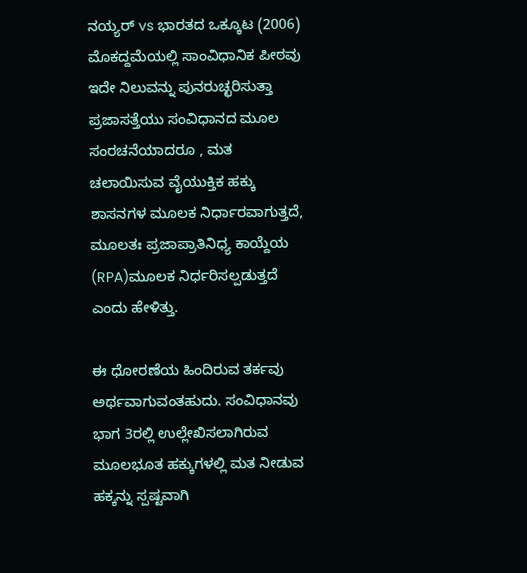ನಯ್ಯರ್ vs ಭಾರತದ ಒಕ್ಕೂಟ (2006) ಮೊಕದ್ದಮೆಯಲ್ಲಿ ಸಾಂವಿಧಾನಿಕ ಪೀಠವು ಇದೇ ನಿಲುವನ್ನು ಪುನರುಚ್ಛರಿಸುತ್ತಾ ಪ್ರಜಾಸತ್ತೆಯು ಸಂವಿಧಾನದ ಮೂಲ ಸಂರಚನೆಯಾದರೂ , ಮತ ಚಲಾಯಿಸುವ ವೈಯುಕ್ತಿಕ ಹಕ್ಕು ಶಾಸನಗಳ ಮೂಲಕ ನಿರ್ಧಾರವಾಗುತ್ತದೆ, ಮೂಲತಃ ಪ್ರಜಾಪ್ರಾತಿನಿಧ್ಯ ಕಾಯ್ದೆಯ (RPA)ಮೂಲಕ ನಿರ್ಧರಿಸಲ್ಪಡುತ್ತದೆ ಎಂದು ಹೇಳಿತ್ತು.

ಈ ಧೋರಣೆಯ ಹಿಂದಿರುವ ತರ್ಕವು ಅರ್ಥವಾಗುವಂತಹುದು. ಸಂವಿಧಾನವು ಭಾಗ 3ರಲ್ಲಿ ಉಲ್ಲೇಖಿಸಲಾಗಿರುವ ಮೂಲಭೂತ ಹಕ್ಕುಗಳಲ್ಲಿ ಮತ ನೀಡುವ ಹಕ್ಕನ್ನು ಸ್ಪಷ್ಟವಾಗಿ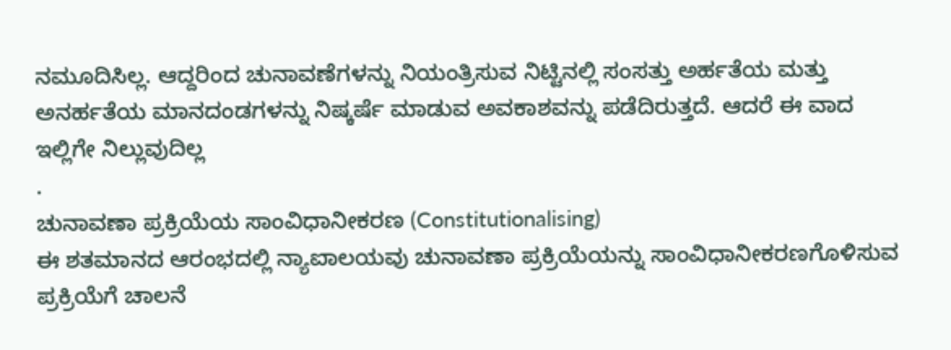ನಮೂದಿಸಿಲ್ಲ. ಆದ್ದರಿಂದ ಚುನಾವಣೆಗಳನ್ನು ನಿಯಂತ್ರಿಸುವ ನಿಟ್ಟಿನಲ್ಲಿ ಸಂಸತ್ತು ಅರ್ಹತೆಯ ಮತ್ತು ಅನರ್ಹತೆಯ ಮಾನದಂಡಗಳನ್ನು ನಿಷ್ಕರ್ಷೆ ಮಾಡುವ ಅವಕಾಶವನ್ನು ಪಡೆದಿರುತ್ತದೆ. ಆದರೆ ಈ ವಾದ ಇಲ್ಲಿಗೇ ನಿಲ್ಲುವುದಿಲ್ಲ
.
ಚುನಾವಣಾ ಪ್ರಕ್ರಿಯೆಯ ಸಾಂವಿಧಾನೀಕರಣ (Constitutionalising)
ಈ ಶತಮಾನದ ಆರಂಭದಲ್ಲಿ ನ್ಯಾಐಾಲಯವು ಚುನಾವಣಾ ಪ್ರಕ್ರಿಯೆಯನ್ನು ಸಾಂವಿಧಾನೀಕರಣಗೊಳಿಸುವ ಪ್ರಕ್ರಿಯೆಗೆ ಚಾಲನೆ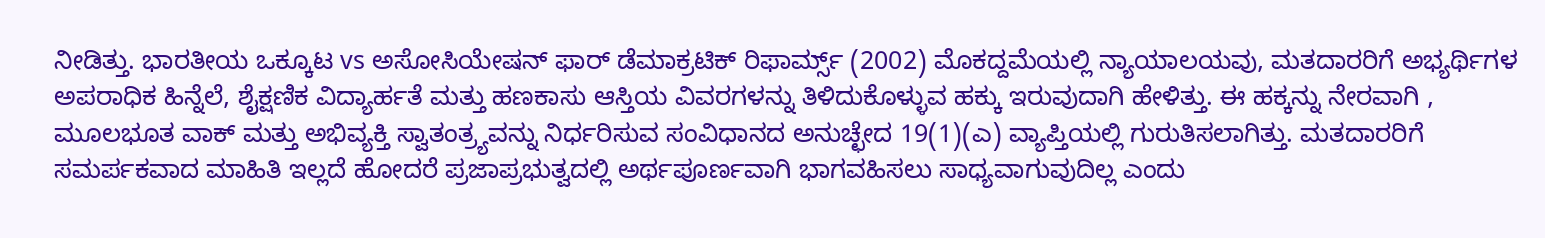ನೀಡಿತ್ತು. ಭಾರತೀಯ ಒಕ್ಕೂಟ vs ಅಸೋಸಿಯೇಷನ್ ಫಾರ್ ಡೆಮಾಕ್ರಟಿಕ್ ರಿಫಾರ್ಮ್ಸ್ (2002) ಮೊಕದ್ದಮೆಯಲ್ಲಿ ನ್ಯಾಯಾಲಯವು, ಮತದಾರರಿಗೆ ಅಭ್ಯರ್ಥಿಗಳ ಅಪರಾಧಿಕ ಹಿನ್ನೆಲೆ, ಶೈಕ್ಷಣಿಕ ವಿದ್ಯಾರ್ಹತೆ ಮತ್ತು ಹಣಕಾಸು ಆಸ್ತಿಯ ವಿವರಗಳನ್ನು ತಿಳಿದುಕೊಳ್ಳುವ ಹಕ್ಕು ಇರುವುದಾಗಿ ಹೇಳಿತ್ತು. ಈ ಹಕ್ಕನ್ನು ನೇರವಾಗಿ , ಮೂಲಭೂತ ವಾಕ್ ಮತ್ತು ಅಭಿವ್ಯಕ್ತಿ ಸ್ವಾತಂತ್ರ್ಯವನ್ನು ನಿರ್ಧರಿಸುವ ಸಂವಿಧಾನದ ಅನುಚ್ಛೇದ 19(1)(ಎ) ವ್ಯಾಪ್ತಿಯಲ್ಲಿ ಗುರುತಿಸಲಾಗಿತ್ತು. ಮತದಾರರಿಗೆ ಸಮರ್ಪಕವಾದ ಮಾಹಿತಿ ಇಲ್ಲದೆ ಹೋದರೆ ಪ್ರಜಾಪ್ರಭುತ್ವದಲ್ಲಿ ಅರ್ಥಪೂರ್ಣವಾಗಿ ಭಾಗವಹಿಸಲು ಸಾಧ್ಯವಾಗುವುದಿಲ್ಲ ಎಂದು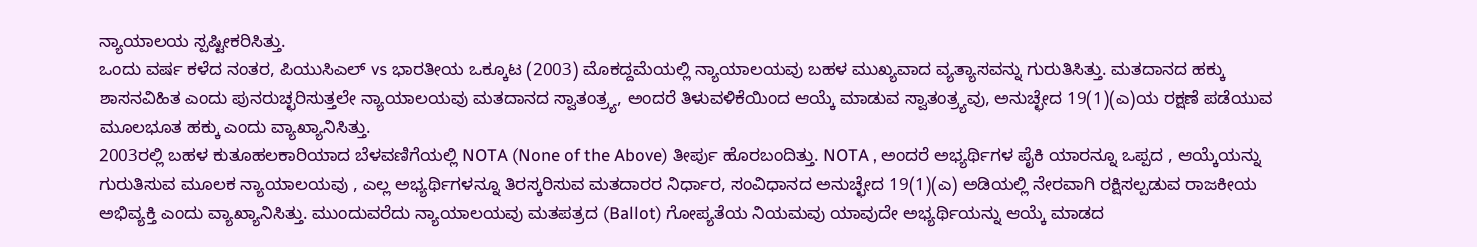ನ್ಯಾಯಾಲಯ ಸ್ಪಷ್ಟೀಕರಿಸಿತ್ತು.
ಒಂದು ವರ್ಷ ಕಳೆದ ನಂತರ, ಪಿಯುಸಿಎಲ್ vs ಭಾರತೀಯ ಒಕ್ಕೂಟ (2003) ಮೊಕದ್ದಮೆಯಲ್ಲಿ ನ್ಯಾಯಾಲಯವು ಬಹಳ ಮುಖ್ಯವಾದ ವ್ಯತ್ಯಾಸವನ್ನು ಗುರುತಿಸಿತ್ತು. ಮತದಾನದ ಹಕ್ಕು ಶಾಸನವಿಹಿತ ಎಂದು ಪುನರುಚ್ಛರಿಸುತ್ತಲೇ ನ್ಯಾಯಾಲಯವು ಮತದಾನದ ಸ್ವಾತಂತ್ರ್ಯ, ಅಂದರೆ ತಿಳುವಳಿಕೆಯಿಂದ ಆಯ್ಕೆ ಮಾಡುವ ಸ್ವಾತಂತ್ರ್ಯವು, ಅನುಚ್ಛೇದ 19(1)(ಎ)ಯ ರಕ್ಷಣೆ ಪಡೆಯುವ ಮೂಲಭೂತ ಹಕ್ಕು ಎಂದು ವ್ಯಾಖ್ಯಾನಿಸಿತ್ತು.
2003ರಲ್ಲಿ ಬಹಳ ಕುತೂಹಲಕಾರಿಯಾದ ಬೆಳವಣಿಗೆಯಲ್ಲಿ NOTA (None of the Above) ತೀರ್ಪು ಹೊರಬಂದಿತ್ತು. NOTA , ಅಂದರೆ ಅಭ್ಯರ್ಥಿಗಳ ಪೈಕಿ ಯಾರನ್ನೂ ಒಪ್ಪದ , ಆಯ್ಕೆಯನ್ನು ಗುರುತಿಸುವ ಮೂಲಕ ನ್ಯಾಯಾಲಯವು , ಎಲ್ಲ ಅಭ್ಯರ್ಥಿಗಳನ್ನೂ ತಿರಸ್ಕರಿಸುವ ಮತದಾರರ ನಿರ್ಧಾರ, ಸಂವಿಧಾನದ ಅನುಚ್ಛೇದ 19(1)(ಎ) ಅಡಿಯಲ್ಲಿ ನೇರವಾಗಿ ರಕ್ಷಿಸಲ್ಪಡುವ ರಾಜಕೀಯ ಅಭಿವ್ಯಕ್ತಿ ಎಂದು ವ್ಯಾಖ್ಯಾನಿಸಿತ್ತು. ಮುಂದುವರೆದು ನ್ಯಾಯಾಲಯವು ಮತಪತ್ರದ (Ballot) ಗೋಪ್ಯತೆಯ ನಿಯಮವು ಯಾವುದೇ ಅಭ್ಯರ್ಥಿಯನ್ನು ಆಯ್ಕೆ ಮಾಡದ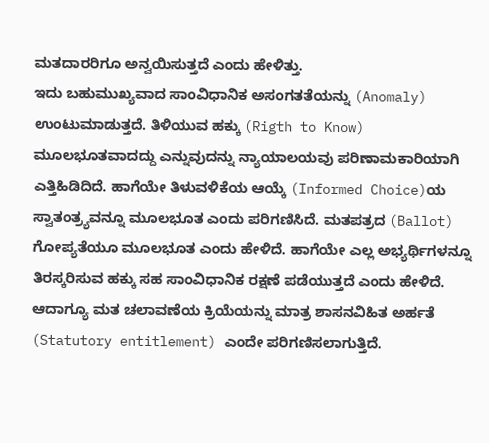ಮತದಾರರಿಗೂ ಅನ್ವಯಿಸುತ್ತದೆ ಎಂದು ಹೇಳಿತ್ತು.
ಇದು ಬಹುಮುಖ್ಯವಾದ ಸಾಂವಿಧಾನಿಕ ಅಸಂಗತತೆಯನ್ನು (Anomaly) ಉಂಟುಮಾಡುತ್ತದೆ. ತಿಳಿಯುವ ಹಕ್ಕು (Rigth to Know) ಮೂಲಭೂತವಾದದ್ದು ಎನ್ನುವುದನ್ನು ನ್ಯಾಯಾಲಯವು ಪರಿಣಾಮಕಾರಿಯಾಗಿ ಎತ್ತಿಹಿಡಿದಿದೆ. ಹಾಗೆಯೇ ತಿಳುವಳಿಕೆಯ ಆಯ್ಕೆ (Informed Choice)ಯ ಸ್ವಾತಂತ್ರ್ಯವನ್ನೂ ಮೂಲಭೂತ ಎಂದು ಪರಿಗಣಿಸಿದೆ. ಮತಪತ್ರದ (Ballot) ಗೋಪ್ಯತೆಯೂ ಮೂಲಭೂತ ಎಂದು ಹೇಳಿದೆ. ಹಾಗೆಯೇ ಎಲ್ಲ ಅಭ್ಯರ್ಥಿಗಳನ್ನೂ ತಿರಸ್ಕರಿಸುವ ಹಕ್ಕು ಸಹ ಸಾಂವಿಧಾನಿಕ ರಕ್ಷಣೆ ಪಡೆಯುತ್ತದೆ ಎಂದು ಹೇಳಿದೆ. ಆದಾಗ್ಯೂ ಮತ ಚಲಾವಣೆಯ ಕ್ರಿಯೆಯನ್ನು ಮಾತ್ರ ಶಾಸನವಿಹಿತ ಅರ್ಹತೆ (Statutory entitlement) ಎಂದೇ ಪರಿಗಣಿಸಲಾಗುತ್ತಿದೆ.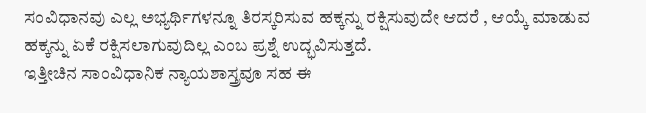ಸಂವಿಧಾನವು ಎಲ್ಲ ಅಭ್ಯರ್ಥಿಗಳನ್ನೂ ತಿರಸ್ಕರಿಸುವ ಹಕ್ಕನ್ನು ರಕ್ಷಿಸುವುದೇ ಆದರೆ , ಆಯ್ಕೆ ಮಾಡುವ ಹಕ್ಕನ್ನು ಏಕೆ ರಕ್ಷಿಸಲಾಗುವುದಿಲ್ಲ ಎಂಬ ಪ್ರಶ್ನೆ ಉದ್ಭವಿಸುತ್ತದೆ.
ಇತ್ತೀಚಿನ ಸಾಂವಿಧಾನಿಕ ನ್ಯಾಯಶಾಸ್ತ್ರವೂ ಸಹ ಈ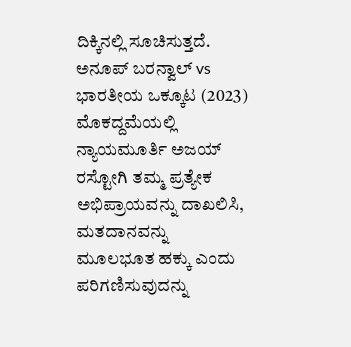ದಿಕ್ಕಿನಲ್ಲಿ ಸೂಚಿಸುತ್ತದೆ. ಅನೂಪ್ ಬರನ್ವಾಲ್ vs ಭಾರತೀಯ ಒಕ್ಕೂಟ (2023) ಮೊಕದ್ದಮೆಯಲ್ಲಿ ನ್ಯಾಯಮೂರ್ತಿ ಅಜಯ್ ರಸ್ಟೋಗಿ ತಮ್ಮ ಪ್ರತ್ಯೇಕ ಅಭಿಪ್ರಾಯವನ್ನು ದಾಖಲಿಸಿ, ಮತದಾನವನ್ನು ಮೂಲಭೂತ ಹಕ್ಕು ಎಂದು ಪರಿಗಣಿಸುವುದನ್ನು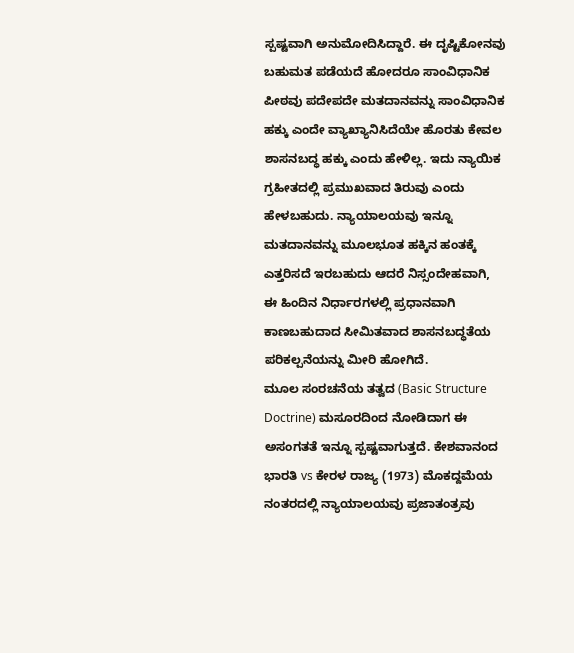ಸ್ಪಷ್ಟವಾಗಿ ಅನುಮೋದಿಸಿದ್ದಾರೆ. ಈ ದೃಷ್ಟಿಕೋನವು ಬಹುಮತ ಪಡೆಯದೆ ಹೋದರೂ ಸಾಂವಿಧಾನಿಕ ಪೀಠವು ಪದೇಪದೇ ಮತದಾನವನ್ನು ಸಾಂವಿಧಾನಿಕ ಹಕ್ಕು ಎಂದೇ ವ್ಯಾಖ್ಯಾನಿಸಿದೆಯೇ ಹೊರತು ಕೇವಲ ಶಾಸನಬದ್ಧ ಹಕ್ಕು ಎಂದು ಹೇಳಿಲ್ಲ. ಇದು ನ್ಯಾಯಿಕ ಗ್ರಹೀತದಲ್ಲಿ ಪ್ರಮುಖವಾದ ತಿರುವು ಎಂದು ಹೇಳಬಹುದು. ನ್ಯಾಯಾಲಯವು ಇನ್ನೂ ಮತದಾನವನ್ನು ಮೂಲಭೂತ ಹಕ್ಕಿನ ಹಂತಕ್ಕೆ ಎತ್ತರಿಸದೆ ಇರಬಹುದು ಆದರೆ ನಿಸ್ಸಂದೇಹವಾಗಿ, ಈ ಹಿಂದಿನ ನಿರ್ಧಾರಗಳಲ್ಲಿ ಪ್ರಧಾನವಾಗಿ ಕಾಣಬಹುದಾದ ಸೀಮಿತವಾದ ಶಾಸನಬದ್ಧತೆಯ ಪರಿಕಲ್ಪನೆಯನ್ನು ಮೀರಿ ಹೋಗಿದೆ.
ಮೂಲ ಸಂರಚನೆಯ ತತ್ವದ (Basic Structure Doctrine) ಮಸೂರದಿಂದ ನೋಡಿದಾಗ ಈ ಅಸಂಗತತೆ ಇನ್ನೂ ಸ್ಪಷ್ಟವಾಗುತ್ತದೆ. ಕೇಶವಾನಂದ ಭಾರತಿ vs ಕೇರಳ ರಾಜ್ಯ (1973) ಮೊಕದ್ದಮೆಯ ನಂತರದಲ್ಲಿ ನ್ಯಾಯಾಲಯವು ಪ್ರಜಾತಂತ್ರವು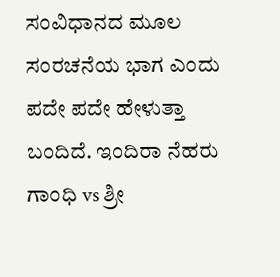ಸಂವಿಧಾನದ ಮೂಲ ಸಂರಚನೆಯ ಭಾಗ ಎಂದು ಪದೇ ಪದೇ ಹೇಳುತ್ತಾ ಬಂದಿದೆ. ಇಂದಿರಾ ನೆಹರು ಗಾಂಧಿ vs ಶ್ರೀ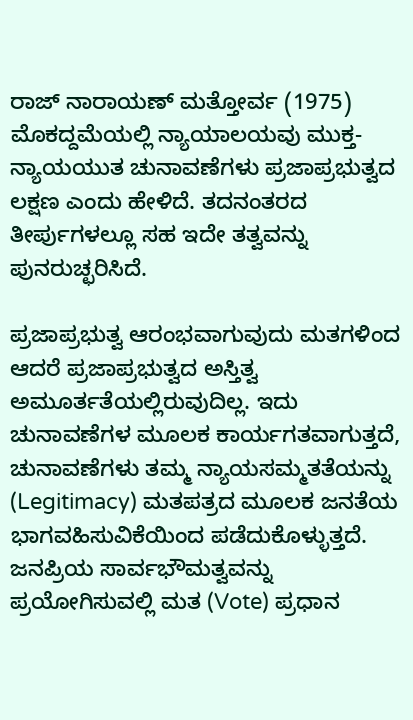ರಾಜ್ ನಾರಾಯಣ್ ಮತ್ತೋರ್ವ (1975) ಮೊಕದ್ದಮೆಯಲ್ಲಿ ನ್ಯಾಯಾಲಯವು ಮುಕ್ತ-ನ್ಯಾಯಯುತ ಚುನಾವಣೆಗಳು ಪ್ರಜಾಪ್ರಭುತ್ವದ ಲಕ್ಷಣ ಎಂದು ಹೇಳಿದೆ. ತದನಂತರದ ತೀರ್ಪುಗಳಲ್ಲೂ ಸಹ ಇದೇ ತತ್ವವನ್ನು ಪುನರುಚ್ಛರಿಸಿದೆ.

ಪ್ರಜಾಪ್ರಭುತ್ವ ಆರಂಭವಾಗುವುದು ಮತಗಳಿಂದ
ಆದರೆ ಪ್ರಜಾಪ್ರಭುತ್ವದ ಅಸ್ತಿತ್ವ ಅಮೂರ್ತತೆಯಲ್ಲಿರುವುದಿಲ್ಲ. ಇದು ಚುನಾವಣೆಗಳ ಮೂಲಕ ಕಾರ್ಯಗತವಾಗುತ್ತದೆ, ಚುನಾವಣೆಗಳು ತಮ್ಮ ನ್ಯಾಯಸಮ್ಮತತೆಯನ್ನು (Legitimacy) ಮತಪತ್ರದ ಮೂಲಕ ಜನತೆಯ ಭಾಗವಹಿಸುವಿಕೆಯಿಂದ ಪಡೆದುಕೊಳ್ಳುತ್ತದೆ. ಜನಪ್ರಿಯ ಸಾರ್ವಭೌಮತ್ವವನ್ನು ಪ್ರಯೋಗಿಸುವಲ್ಲಿ ಮತ (Vote) ಪ್ರಧಾನ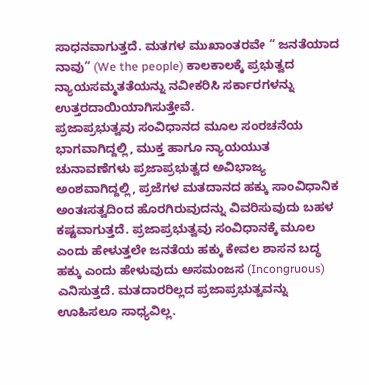ಸಾಧನವಾಗುತ್ತದೆ. ಮತಗಳ ಮುಖಾಂತರವೇ “ ಜನತೆಯಾದ ನಾವು” (We the people) ಕಾಲಕಾಲಕ್ಕೆ ಪ್ರಭುತ್ವದ ನ್ಯಾಯಸಮ್ಮತತೆಯನ್ನು ನವೀಕರಿಸಿ ಸರ್ಕಾರಗಳನ್ನು ಉತ್ತರದಾಯಿಯಾಗಿಸುತ್ತೇವೆ.
ಪ್ರಜಾಪ್ರಭುತ್ವವು ಸಂವಿಧಾನದ ಮೂಲ ಸಂರಚನೆಯ ಭಾಗವಾಗಿದ್ದಲ್ಲಿ, ಮುಕ್ತ ಹಾಗೂ ನ್ಯಾಯಯುತ ಚುನಾವಣೆಗಳು ಪ್ರಜಾಪ್ರಭುತ್ವದ ಅವಿಭಾಜ್ಯ ಅಂಶವಾಗಿದ್ದಲ್ಲಿ, ಪ್ರಜೆಗಳ ಮತದಾನದ ಹಕ್ಕು ಸಾಂವಿಧಾನಿಕ ಅಂತಃಸತ್ವದಿಂದ ಹೊರಗಿರುವುದನ್ನು ವಿವರಿಸುವುದು ಬಹಳ ಕಷ್ಟವಾಗುತ್ತದೆ. ಪ್ರಜಾಪ್ರಭುತ್ವವು ಸಂವಿಧಾನಕ್ಕೆ ಮೂಲ ಎಂದು ಹೇಳುತ್ತಲೇ ಜನತೆಯ ಹಕ್ಕು ಕೇವಲ ಶಾಸನ ಬದ್ಧ ಹಕ್ಕು ಎಂದು ಹೇಳುವುದು ಅಸಮಂಜಸ (Incongruous) ಎನಿಸುತ್ತದೆ. ಮತದಾರರಿಲ್ಲದ ಪ್ರಜಾಪ್ರಭುತ್ವವನ್ನು ಊಹಿಸಲೂ ಸಾಧ್ಯವಿಲ್ಲ.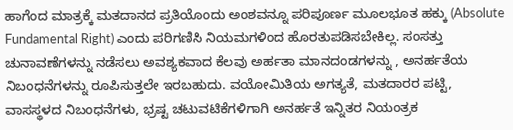ಹಾಗೆಂದ ಮಾತ್ರಕ್ಕೆ ಮತದಾನದ ಪ್ರತಿಯೊಂದು ಅಂಶವನ್ನೂ ಪರಿಪೂರ್ಣ ಮೂಲಭೂತ ಹಕ್ಕು (Absolute Fundamental Right) ಎಂದು ಪರಿಗಣಿಸಿ ನಿಯಮಗಳಿಂದ ಹೊರತುಪಡಿಸಬೇಕಿಲ್ಲ. ಸಂಸತ್ತು ಚುನಾವಣೆಗಳನ್ನು ನಡೆಸಲು ಅವಶ್ಯಕವಾದ ಕೆಲವು ಅರ್ಹತಾ ಮಾನದಂಡಗಳನ್ನು , ಅನರ್ಹತೆಯ ನಿಬಂಧನೆಗಳನ್ನು ರೂಪಿಸುತ್ತಲೇ ಇರಬಹುದು. ವಯೋಮಿತಿಯ ಅಗತ್ಯತೆ, ಮತದಾರರ ಪಟ್ಟಿ, ವಾಸಸ್ಥಳದ ನಿಬಂಧನೆಗಳು, ಭ್ರಷ್ಟ ಚಟುವಟಿಕೆಗಳಿಗಾಗಿ ಅನರ್ಹತೆ ಇನ್ನಿತರ ನಿಯಂತ್ರಕ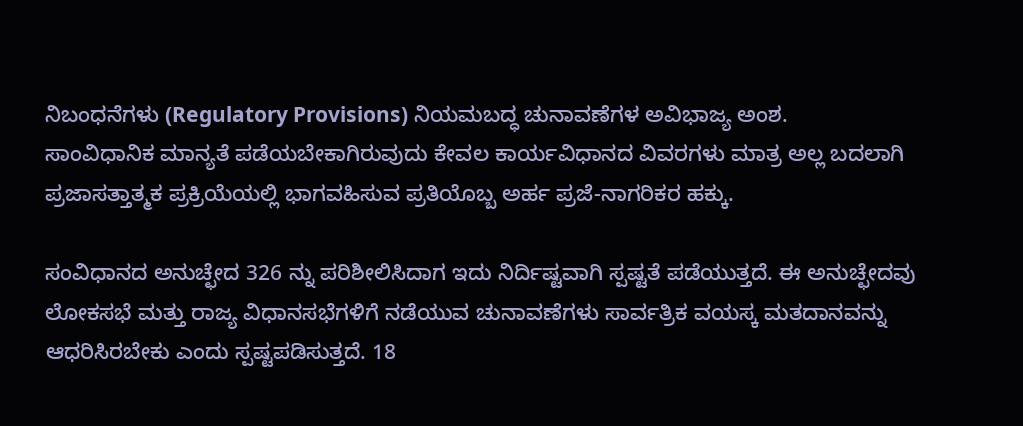ನಿಬಂಧನೆಗಳು (Regulatory Provisions) ನಿಯಮಬದ್ಧ ಚುನಾವಣೆಗಳ ಅವಿಭಾಜ್ಯ ಅಂಶ.
ಸಾಂವಿಧಾನಿಕ ಮಾನ್ಯತೆ ಪಡೆಯಬೇಕಾಗಿರುವುದು ಕೇವಲ ಕಾರ್ಯವಿಧಾನದ ವಿವರಗಳು ಮಾತ್ರ ಅಲ್ಲ ಬದಲಾಗಿ ಪ್ರಜಾಸತ್ತಾತ್ಮಕ ಪ್ರಕ್ರಿಯೆಯಲ್ಲಿ ಭಾಗವಹಿಸುವ ಪ್ರತಿಯೊಬ್ಬ ಅರ್ಹ ಪ್ರಜೆ-ನಾಗರಿಕರ ಹಕ್ಕು.

ಸಂವಿಧಾನದ ಅನುಚ್ಛೇದ 326 ನ್ನು ಪರಿಶೀಲಿಸಿದಾಗ ಇದು ನಿರ್ದಿಷ್ಟವಾಗಿ ಸ್ಪಷ್ಟತೆ ಪಡೆಯುತ್ತದೆ. ಈ ಅನುಚ್ಛೇದವು ಲೋಕಸಭೆ ಮತ್ತು ರಾಜ್ಯ ವಿಧಾನಸಭೆಗಳಿಗೆ ನಡೆಯುವ ಚುನಾವಣೆಗಳು ಸಾರ್ವತ್ರಿಕ ವಯಸ್ಕ ಮತದಾನವನ್ನು ಆಧರಿಸಿರಬೇಕು ಎಂದು ಸ್ಪಷ್ಟಪಡಿಸುತ್ತದೆ. 18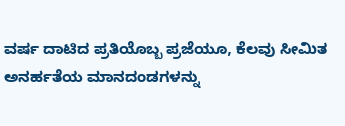ವರ್ಷ ದಾಟಿದ ಪ್ರತಿಯೊಬ್ಬ ಪ್ರಜೆಯೂ, ಕೆಲವು ಸೀಮಿತ ಅನರ್ಹತೆಯ ಮಾನದಂಡಗಳನ್ನು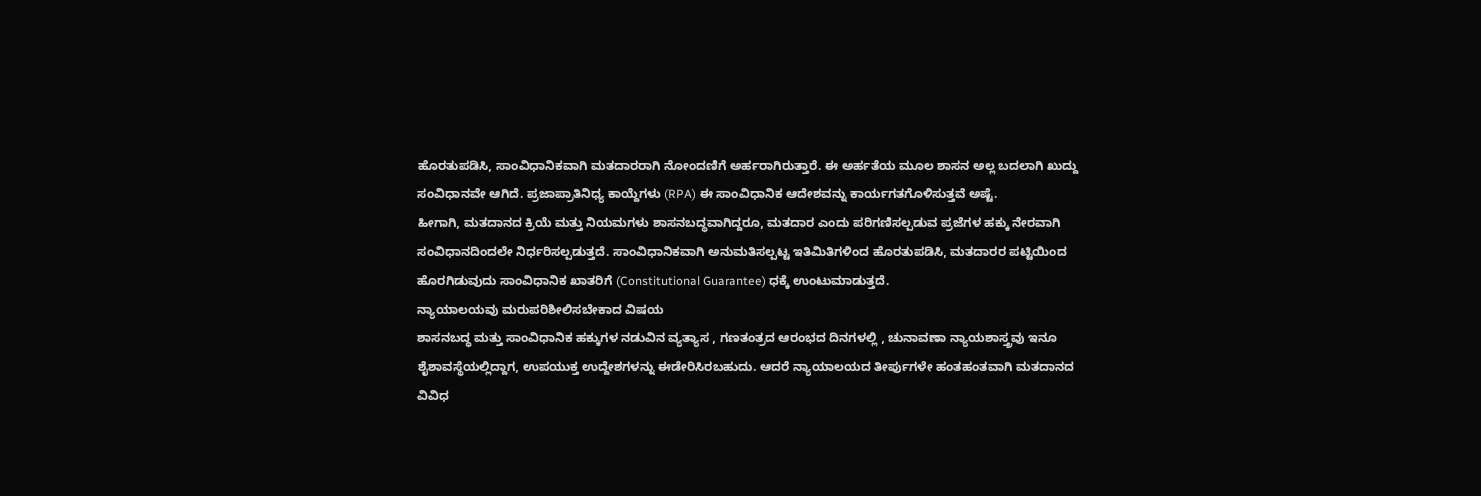ಹೊರತುಪಡಿಸಿ, ಸಾಂವಿಧಾನಿಕವಾಗಿ ಮತದಾರರಾಗಿ ನೋಂದಣಿಗೆ ಅರ್ಹರಾಗಿರುತ್ತಾರೆ. ಈ ಅರ್ಹತೆಯ ಮೂಲ ಶಾಸನ ಅಲ್ಲ ಬದಲಾಗಿ ಖುದ್ದು ಸಂವಿಧಾನವೇ ಆಗಿದೆ. ಪ್ರಜಾಪ್ರಾತಿನಿಧ್ಯ ಕಾಯ್ದೆಗಳು (RPA) ಈ ಸಾಂವಿಧಾನಿಕ ಆದೇಶವನ್ನು ಕಾರ್ಯಗತಗೊಳಿಸುತ್ತವೆ ಅಷ್ಟೆ.
ಹೀಗಾಗಿ, ಮತದಾನದ ಕ್ರಿಯೆ ಮತ್ತು ನಿಯಮಗಳು ಶಾಸನಬದ್ಧವಾಗಿದ್ದರೂ, ಮತದಾರ ಎಂದು ಪರಿಗಣಿಸಲ್ಪಡುವ ಪ್ರಜೆಗಳ ಹಕ್ಕು ನೇರವಾಗಿ ಸಂವಿಧಾನದಿಂದಲೇ ನಿರ್ಧರಿಸಲ್ಪಡುತ್ತದೆ. ಸಾಂವಿಧಾನಿಕವಾಗಿ ಅನುಮತಿಸಲ್ಪಟ್ಟ ಇತಿಮಿತಿಗಳಿಂದ ಹೊರತುಪಡಿಸಿ, ಮತದಾರರ ಪಟ್ಟಿಯಿಂದ ಹೊರಗಿಡುವುದು ಸಾಂವಿಧಾನಿಕ ಖಾತರಿಗೆ (Constitutional Guarantee) ಧಕ್ಕೆ ಉಂಟುಮಾಡುತ್ತದೆ.
ನ್ಯಾಯಾಲಯವು ಮರುಪರಿಶೀಲಿಸಬೇಕಾದ ವಿಷಯ
ಶಾಸನಬದ್ಧ ಮತ್ತು ಸಾಂವಿಧಾನಿಕ ಹಕ್ಕುಗಳ ನಡುವಿನ ವ್ಯತ್ಯಾಸ , ಗಣತಂತ್ರದ ಆರಂಭದ ದಿನಗಳಲ್ಲಿ , ಚುನಾವಣಾ ನ್ಯಾಯಶಾಸ್ತ್ರವು ಇನೂ ಶೈಶಾವಸ್ಥೆಯಲ್ಲಿದ್ದಾಗ, ಉಪಯುಕ್ತ ಉದ್ದೇಶಗಳನ್ನು ಈಡೇರಿಸಿರಬಹುದು. ಆದರೆ ನ್ಯಾಯಾಲಯದ ತೀರ್ಪುಗಳೇ ಹಂತಹಂತವಾಗಿ ಮತದಾನದ ವಿವಿಧ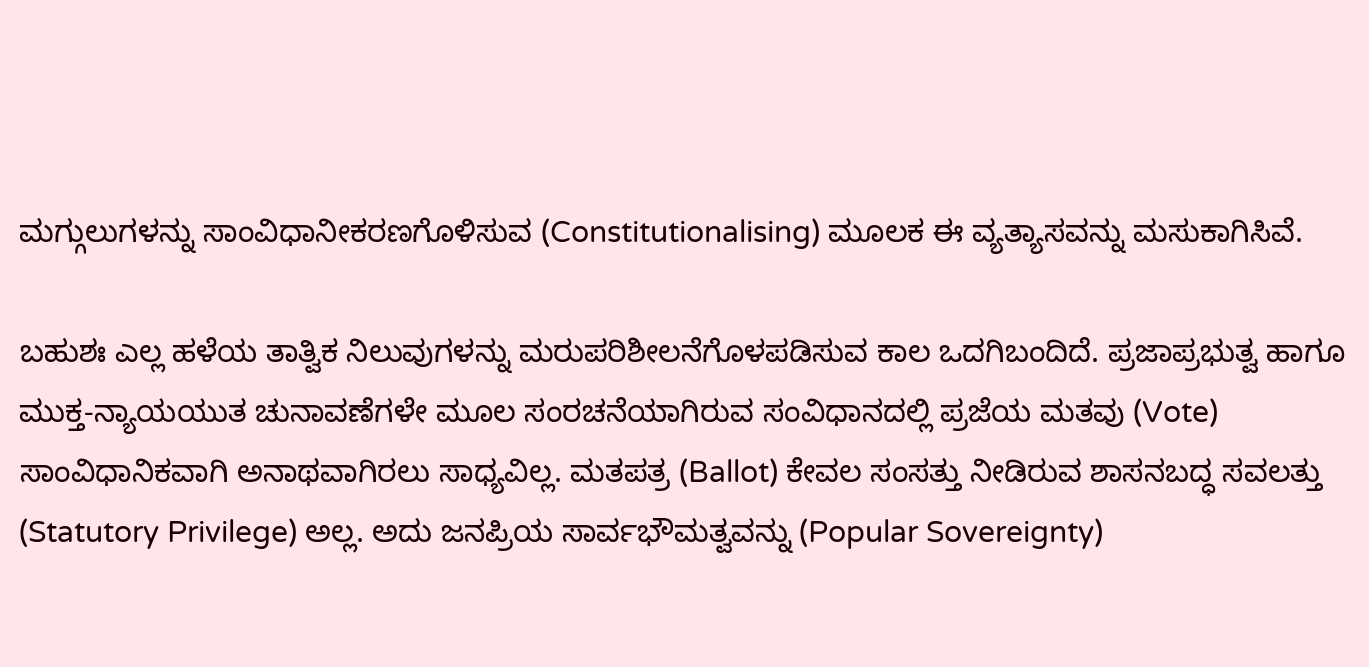ಮಗ್ಗುಲುಗಳನ್ನು ಸಾಂವಿಧಾನೀಕರಣಗೊಳಿಸುವ (Constitutionalising) ಮೂಲಕ ಈ ವ್ಯತ್ಯಾಸವನ್ನು ಮಸುಕಾಗಿಸಿವೆ.

ಬಹುಶಃ ಎಲ್ಲ ಹಳೆಯ ತಾತ್ವಿಕ ನಿಲುವುಗಳನ್ನು ಮರುಪರಿಶೀಲನೆಗೊಳಪಡಿಸುವ ಕಾಲ ಒದಗಿಬಂದಿದೆ. ಪ್ರಜಾಪ್ರಭುತ್ವ ಹಾಗೂ ಮುಕ್ತ-ನ್ಯಾಯಯುತ ಚುನಾವಣೆಗಳೇ ಮೂಲ ಸಂರಚನೆಯಾಗಿರುವ ಸಂವಿಧಾನದಲ್ಲಿ ಪ್ರಜೆಯ ಮತವು (Vote) ಸಾಂವಿಧಾನಿಕವಾಗಿ ಅನಾಥವಾಗಿರಲು ಸಾಧ್ಯವಿಲ್ಲ. ಮತಪತ್ರ (Ballot) ಕೇವಲ ಸಂಸತ್ತು ನೀಡಿರುವ ಶಾಸನಬದ್ಧ ಸವಲತ್ತು (Statutory Privilege) ಅಲ್ಲ. ಅದು ಜನಪ್ರಿಯ ಸಾರ್ವಭೌಮತ್ವವನ್ನು (Popular Sovereignty)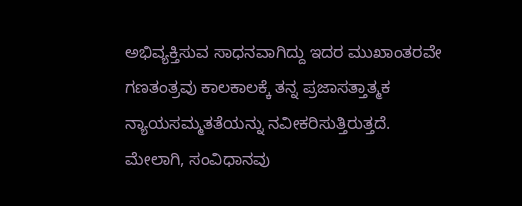ಅಭಿವ್ಯಕ್ತಿಸುವ ಸಾಧನವಾಗಿದ್ದು ಇದರ ಮುಖಾಂತರವೇ ಗಣತಂತ್ರವು ಕಾಲಕಾಲಕ್ಕೆ ತನ್ನ ಪ್ರಜಾಸತ್ತಾತ್ಮಕ ನ್ಯಾಯಸಮ್ಮತತೆಯನ್ನು ನವೀಕರಿಸುತ್ತಿರುತ್ತದೆ.
ಮೇಲಾಗಿ, ಸಂವಿಧಾನವು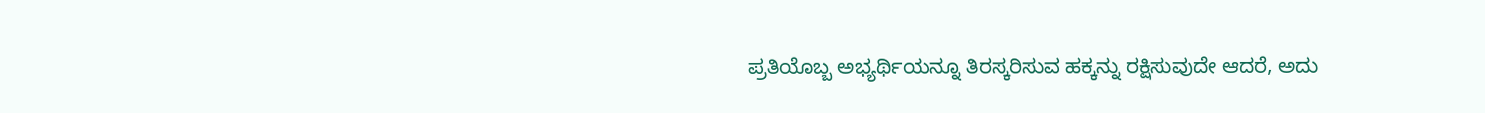ಪ್ರತಿಯೊಬ್ಬ ಅಭ್ಯರ್ಥಿಯನ್ನೂ ತಿರಸ್ಕರಿಸುವ ಹಕ್ಕನ್ನು ರಕ್ಷಿಸುವುದೇ ಆದರೆ, ಅದು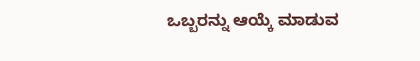ಒಬ್ಬರನ್ನು ಆಯ್ಕೆ ಮಾಡುವ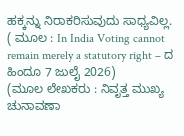ಹಕ್ಕನ್ನು ನಿರಾಕರಿಸುವುದು ಸಾಧ್ಯವಿಲ್ಲ.
( ಮೂಲ : In India Voting cannot remain merely a statutory right – ದ ಹಿಂದೂ 7 ಜುಲೈ 2026)
(ಮೂಲ ಲೇಖಕರು : ನಿವೃತ್ತ ಮುಖ್ಯ ಚುನಾವಣಾ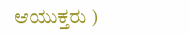ಆಯುಕ್ತರು )